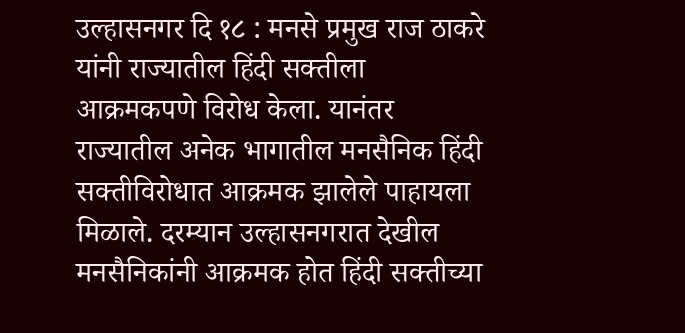उल्हासनगर दि १८ : मनसे प्रमुख राज ठाकरे यांनी राज्यातील हिंदी सक्तीला आक्रमकपणे विरोध केला. यानंतर राज्यातील अनेक भागातील मनसैनिक हिंदी सक्तीविरोधात आक्रमक झालेले पाहायला मिळाले. दरम्यान उल्हासनगरात देखील मनसैनिकांनी आक्रमक होत हिंदी सक्तीच्या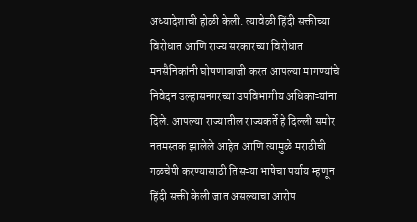अध्यादेशाची होळी केली. त्यावेळी हिंदी सक्तीच्या विरोधात आणि राज्य सरकारच्या विरोधात मनसैनिकांनी घोषणाबाजी करत आपल्या मागण्यांचे निवेदन उल्हासनगरच्या उपविभागीय अधिकाऱ्यांना दिले. आपल्या राज्यातील राज्यकर्ते हे दिल्ली समोर नतमस्तक झालेले आहेत आणि त्यामुळे मराठीची गळचेपी करण्यासाठी तिसऱ्या भाषेचा पर्याय म्हणून हिंदी सक्ती केली जात असल्याचा आरोप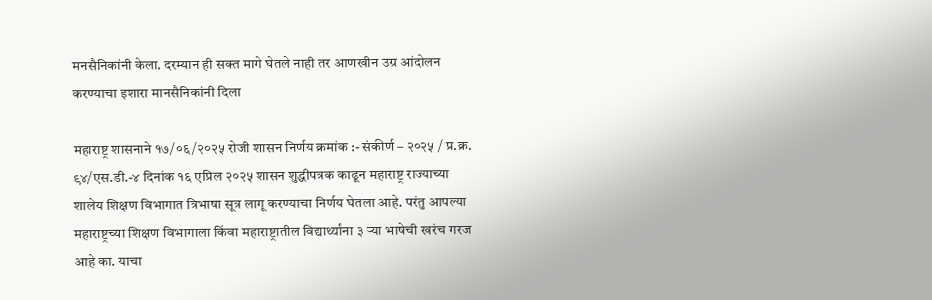मनसैनिकांनी केला. दरम्यान ही सक्त मागे घेतले नाही तर आणखीन उग्र आंदोलन करण्याचा इशारा मानसैनिकांनी दिला

महाराष्ट्र शासनाने १७/०६/२०२५ रोजी शासन निर्णय क्रमांक :- संकीर्ण – २०२५ / प्र.क्र. ९४/एस.डी.-४ दिनांक १६ एप्रिल २०२५ शासन शुद्धीपत्रक काढून महाराष्ट्र राज्याच्या शालेय शिक्षण विभागात त्रिभाषा सूत्र लागू करण्याचा निर्णय घेतला आहे. परंतु आपल्या महाराष्ट्रच्या शिक्षण विभागाला किंवा महाराष्ट्रातील विद्यार्थ्यांना ३ ऱ्या भाषेची खरंच गरज आहे का. याचा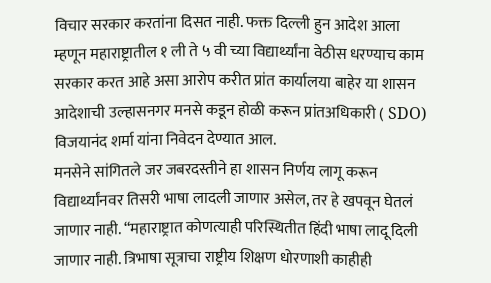विचार सरकार करतांना दिसत नाही. फक्त दिल्ली हुन आदेश आला म्हणून महाराष्ट्रातील १ ली ते ५ वी च्या विद्यार्थ्यांना वेठीस धरण्याच काम सरकार करत आहे असा आरोप करीत प्रांत कार्यालया बाहेर या शासन आदेशाची उल्हासनगर मनसे कडून होळी करून प्रांतअधिकारी ( SDO) विजयानंद शर्मा यांना निवेदन देण्यात आल.
मनसेने सांगितले जर जबरदस्तीने हा शासन निर्णय लागू करून विद्यार्थ्यांनवर तिसरी भाषा लादली जाणार असेल, तर हे खपवून घेतलं जाणार नाही. “महाराष्ट्रात कोणत्याही परिस्थितीत हिंदी भाषा लादू दिली जाणार नाही. त्रिभाषा सूत्राचा राष्ट्रीय शिक्षण धोरणाशी काहीही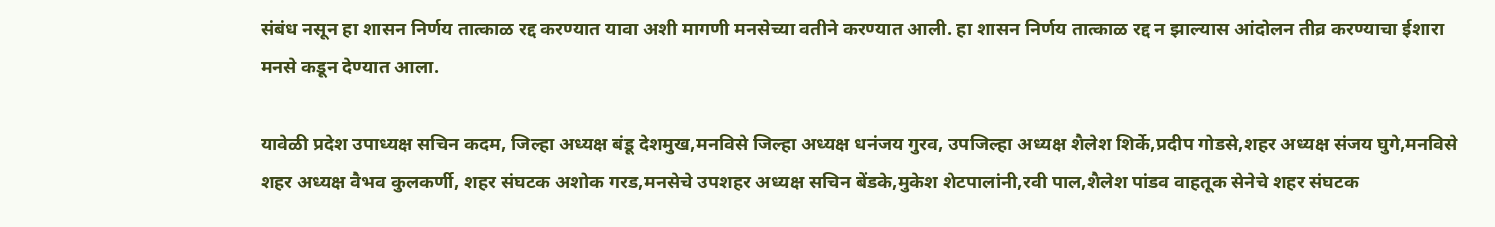संबंध नसून हा शासन निर्णय तात्काळ रद्द करण्यात यावा अशी मागणी मनसेच्या वतीने करण्यात आली. हा शासन निर्णय तात्काळ रद्द न झाल्यास आंदोलन तीव्र करण्याचा ईशारा मनसे कडून देण्यात आला.

यावेळी प्रदेश उपाध्यक्ष सचिन कदम, जिल्हा अध्यक्ष बंडू देशमुख,मनविसे जिल्हा अध्यक्ष धनंजय गुरव, उपजिल्हा अध्यक्ष शैलेश शिर्के,प्रदीप गोडसे,शहर अध्यक्ष संजय घुगे,मनविसे शहर अध्यक्ष वैभव कुलकर्णी, शहर संघटक अशोक गरड,मनसेचे उपशहर अध्यक्ष सचिन बेंडके,मुकेश शेटपालांनी,रवी पाल,शैलेश पांडव वाहतूक सेनेचे शहर संघटक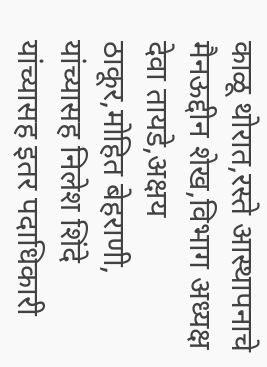काळू थोरात,रस्ते आस्थापनाचे मैनऊद्दीन शेख,विभाग अध्यक्ष देवा तायडे,अक्षय ठाकूर,मोहित बेहराणी, यांच्यासह निलेश शिंदे यांच्यासह इतर पदाधिकारी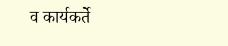व कार्यकर्ते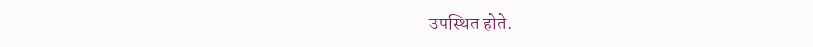उपस्थित होते.